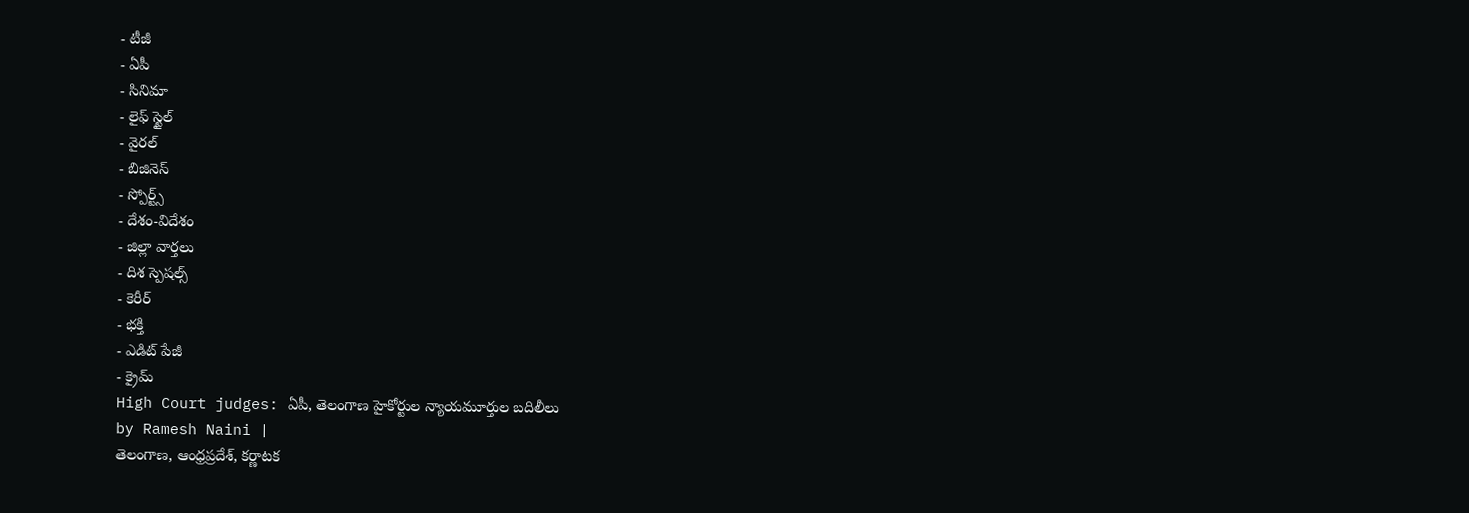- టీజీ
- ఏపీ
- సినిమా
- లైఫ్ స్టైల్
- వైరల్
- బిజినెస్
- స్పోర్ట్స్
- దేశం-విదేశం
- జిల్లా వార్తలు
- దిశ స్పెషల్స్
- కెరీర్
- భక్తి
- ఎడిట్ పేజీ
- క్రైమ్
High Court judges: ఏపీ, తెలంగాణ హైకోర్టుల న్యాయమూర్తుల బదిలీలు
by Ramesh Naini |
తెలంగాణ, ఆంధ్రప్రదేశ్, కర్ణాటక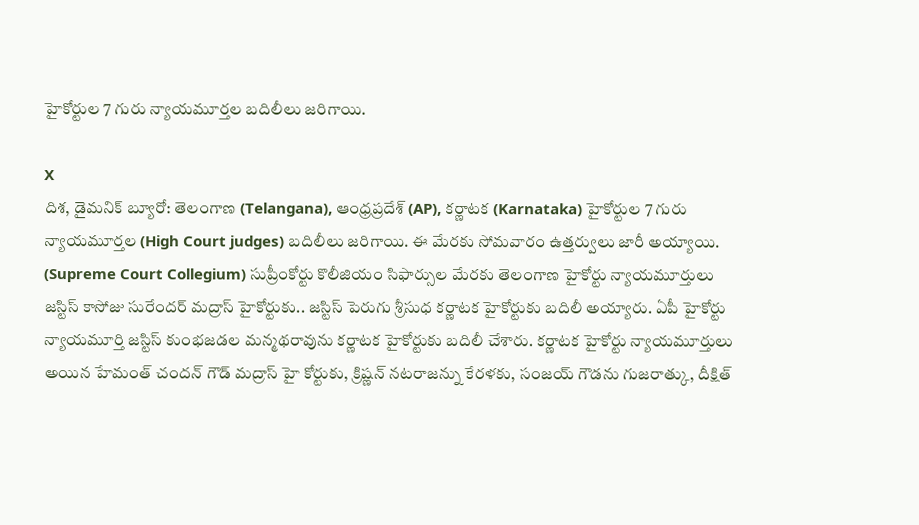హైకోర్టుల 7 గురు న్యాయమూర్తల బదిలీలు జరిగాయి.

X
దిశ, డైమనిక్ బ్యూరో: తెలంగాణ (Telangana), ఆంధ్రప్రదేశ్ (AP), కర్ణాటక (Karnataka) హైకోర్టుల 7 గురు న్యాయమూర్తల (High Court judges) బదిలీలు జరిగాయి. ఈ మేరకు సోమవారం ఉత్తర్వులు జారీ అయ్యాయి. (Supreme Court Collegium) సుప్రీంకోర్టు కొలీజియం సిఫార్సుల మేరకు తెలంగాణ హైకోర్టు న్యాయమూర్తులు జస్టిస్ కాసోజు సురేందర్ మద్రాస్ హైకోర్టుకు.. జస్టిస్ పెరుగు శ్రీసుధ కర్ణాటక హైకోర్టుకు బదిలీ అయ్యారు. ఏపీ హైకోర్టు న్యాయమూర్తి జస్టిస్ కుంభజడల మన్మథరావును కర్ణాటక హైకోర్టుకు బదిలీ చేశారు. కర్ణాటక హైకోర్టు న్యాయమూర్తులు అయిన హేమంత్ చందన్ గౌడ్ మద్రాస్ హై కోర్టుకు, క్రిష్ణన్ నటరాజన్ను కేరళకు, సంజయ్ గౌడను గుజరాత్కు, దీక్షిత్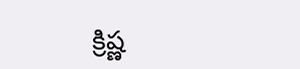క్రిష్ణ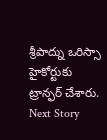శ్రీపాద్ను ఒరిస్సా హైకోర్టుకు ట్రాన్ఫర్ చేశారు.
Next Story